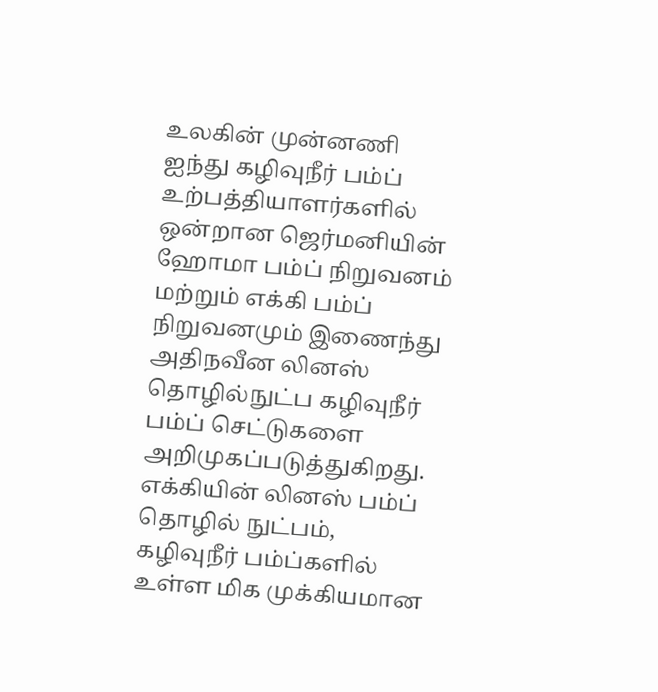உலகின் முன்னணி ஐந்து கழிவுநீர் பம்ப் உற்பத்தியாளர்களில் ஒன்றான ஜெர்மனியின் ஹோமா பம்ப் நிறுவனம் மற்றும் எக்கி பம்ப் நிறுவனமும் இணைந்து அதிநவீன லினஸ் தொழில்நுட்ப கழிவுநீர் பம்ப் செட்டுகளை அறிமுகப்படுத்துகிறது.
எக்கியின் லினஸ் பம்ப் தொழில் நுட்பம், கழிவுநீர் பம்ப்களில் உள்ள மிக முக்கியமான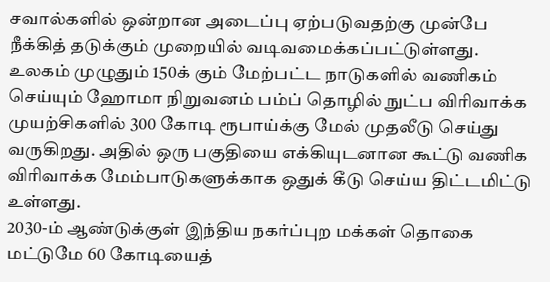சவால்களில் ஒன்றான அடைப்பு ஏற்படுவதற்கு முன்பே நீக்கித் தடுக்கும் முறையில் வடிவமைக்கப்பட்டுள்ளது.
உலகம் முழுதும் 150க் கும் மேற்பட்ட நாடுகளில் வணிகம் செய்யும் ஹோமா நிறுவனம் பம்ப் தொழில் நுட்ப விரிவாக்க முயற்சிகளில் 300 கோடி ரூபாய்க்கு மேல் முதலீடு செய்து வருகிறது. அதில் ஒரு பகுதியை எக்கியுடனான கூட்டு வணிக விரிவாக்க மேம்பாடுகளுக்காக ஒதுக் கீடு செய்ய திட்டமிட்டு உள்ளது.
2030-ம் ஆண்டுக்குள் இந்திய நகர்ப்புற மக்கள் தொகை மட்டுமே 60 கோடியைத்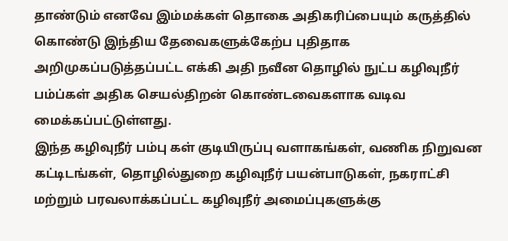தாண்டும் எனவே இம்மக்கள் தொகை அதிகரிப்பையும் கருத்தில் கொண்டு இந்திய தேவைகளுக்கேற்ப புதிதாக அறிமுகப்படுத்தப்பட்ட எக்கி அதி நவீன தொழில் நுட்ப கழிவுநீர் பம்ப்கள் அதிக செயல்திறன் கொண்டவைகளாக வடிவ மைக்கப்பட்டுள்ளது.
இந்த கழிவுநீர் பம்பு கள் குடியிருப்பு வளாகங்கள், வணிக நிறுவன கட்டிடங்கள், தொழில்துறை கழிவுநீர் பயன்பாடுகள், நகராட்சி மற்றும் பரவலாக்கப்பட்ட கழிவுநீர் அமைப்புகளுக்கு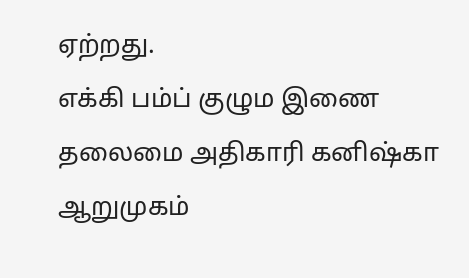ஏற்றது.
எக்கி பம்ப் குழும இணை தலைமை அதிகாரி கனிஷ்கா ஆறுமுகம்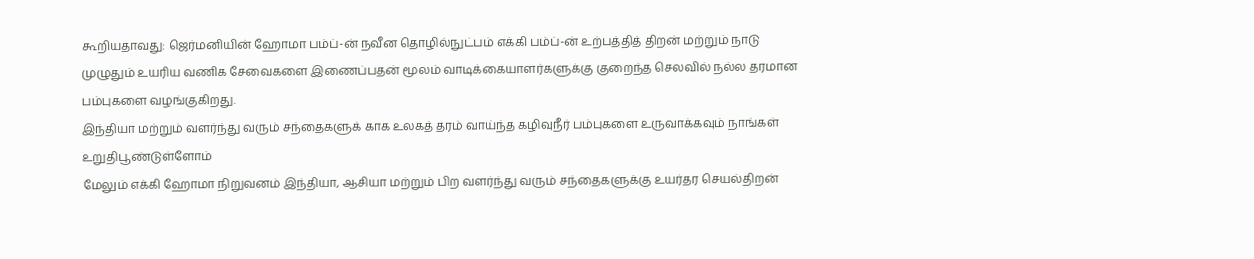கூறியதாவது: ஜெர்மனியின் ஹோமா பம்ப்-ன் நவீன தொழில்நுட்பம் எக்கி பம்ப்-ன் உற்பத்தித் திறன் மற்றும் நாடு முழுதும் உயரிய வணிக சேவைகளை இணைப்பதன் மூலம் வாடிக்கையாளர்களுக்கு குறைந்த செலவில் நல்ல தரமான பம்புகளை வழங்குகிறது.
இந்தியா மற்றும் வளர்ந்து வரும் சந்தைகளுக் காக உலகத் தரம் வாய்ந்த கழிவுநீர் பம்புகளை உருவாக்கவும் நாங்கள் உறுதிபூண்டுள்ளோம்
மேலும் எக்கி ஹோமா நிறுவனம் இந்தியா, ஆசியா மற்றும் பிற வளர்ந்து வரும் சந்தைகளுக்கு உயர்தர செயல்திறன்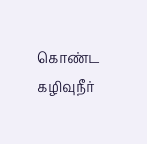கொண்ட கழிவுநீர்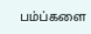பம்ப்களை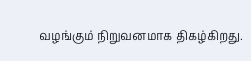வழங்கும் நிறுவனமாக திகழ்கிறது.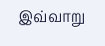இவ்வாறு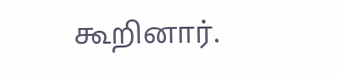கூறினார்.